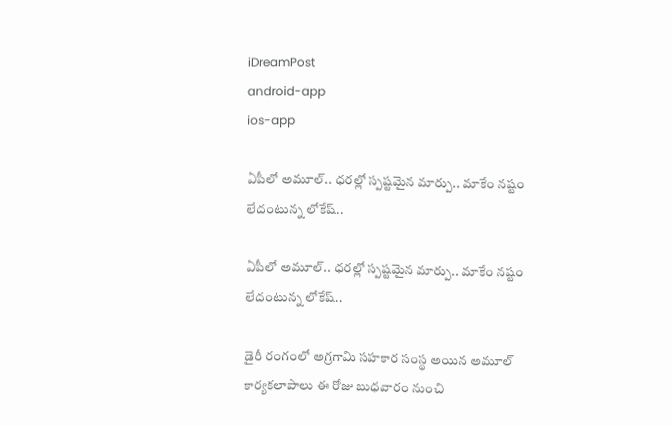iDreamPost
android-app
ios-app

ఏపీలో అమూల్‌.. ధరల్లో స్పష్టమైన మార్పు.. మాకేం నష్టం లేదంటున్న లోకేష్‌..

ఏపీలో అమూల్‌.. ధరల్లో స్పష్టమైన మార్పు.. మాకేం నష్టం లేదంటున్న లోకేష్‌..

డైరీ రంగంలో అగ్రగామి సహకార సంస్థ అయిన అమూల్‌ కార్యకలాపాలు ఈ రోజు బుధవారం నుంచి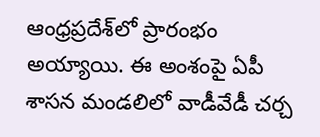ఆంధ్రప్రదేశ్‌లో ప్రారంభం అయ్యాయి. ఈ అంశంపై ఏపీ శాసన మండలిలో వాడీవేడీ చర్చ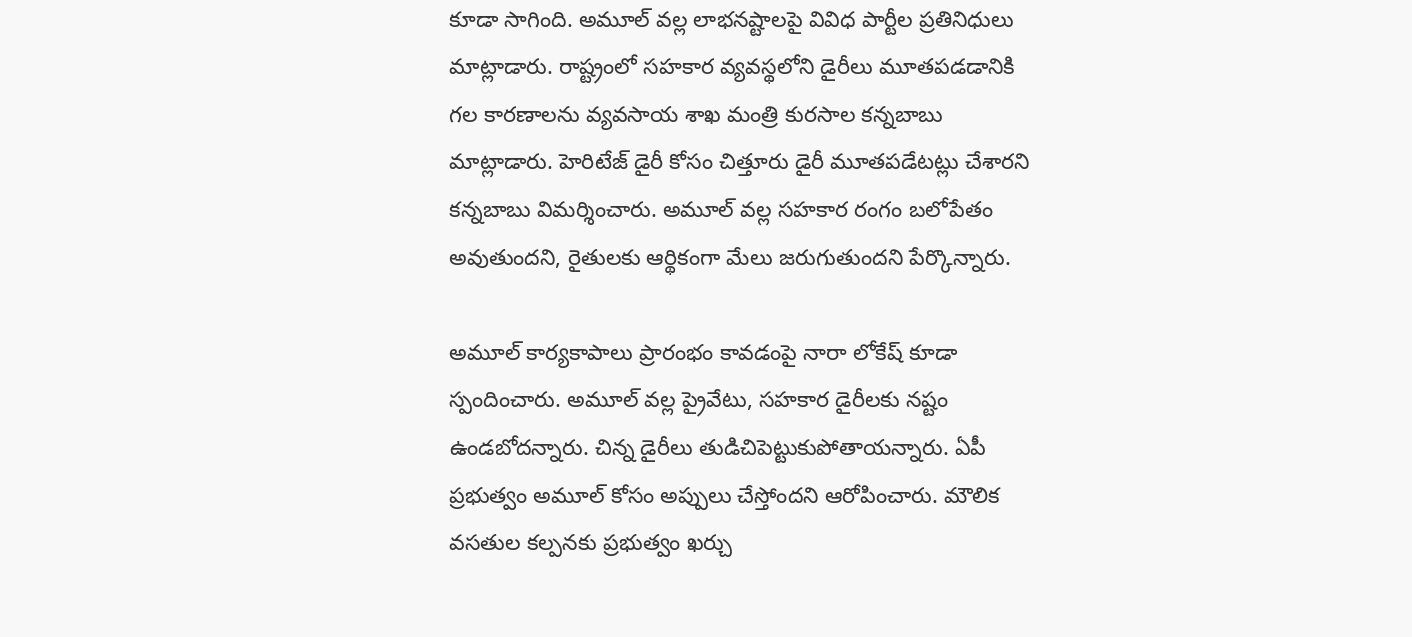కూడా సాగింది. అమూల్‌ వల్ల లాభనష్టాలపై వివిధ పార్టీల ప్రతినిధులు మాట్లాడారు. రాష్ట్రంలో సహకార వ్యవస్థలోని డైరీలు మూతపడడానికి గల కారణాలను వ్యవసాయ శాఖ మంత్రి కురసాల కన్నబాబు మాట్లాడారు. హెరిటేజ్‌ డైరీ కోసం చిత్తూరు డైరీ మూతపడేటట్లు చేశారని కన్నబాబు విమర్శించారు. అమూల్‌ వల్ల సహకార రంగం బలోపేతం అవుతుందని, రైతులకు ఆర్థికంగా మేలు జరుగుతుందని పేర్కొన్నారు.

అమూల్‌ కార్యకాపాలు ప్రారంభం కావడంపై నారా లోకేష్‌ కూడా స్పందించారు. అమూల్‌ వల్ల ప్రైవేటు, సహకార డైరీలకు నష్టం ఉండబోదన్నారు. చిన్న డైరీలు తుడిచిపెట్టుకుపోతాయన్నారు. ఏపీ ప్రభుత్వం అమూల్‌ కోసం అప్పులు చేస్తోందని ఆరోపించారు. మౌలిక వసతుల కల్పనకు ప్రభుత్వం ఖర్చు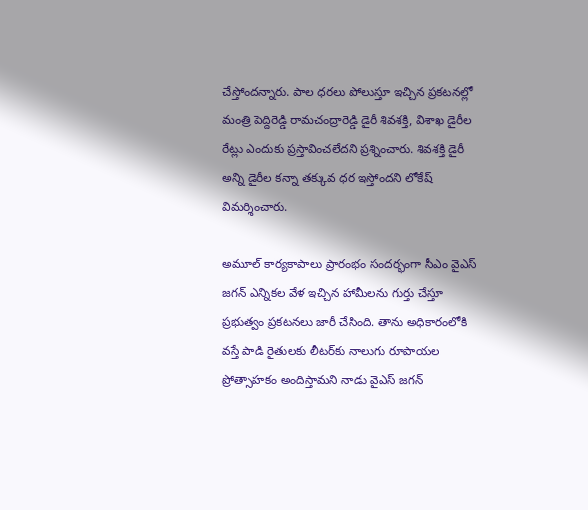చేస్తోందన్నారు. పాల ధరలు పోలుస్తూ ఇచ్చిన ప్రకటనల్లో మంత్రి పెద్దిరెడ్డి రామచంద్రారెడ్డి డైరీ శివశక్తి, విశాఖ డైరీల రేట్లు ఎందుకు ప్రస్తావించలేదని ప్రశ్నించారు. శివశక్తి డైరీ అన్ని డైరీల కన్నా తక్కువ ధర ఇస్తోందని లోకేష్‌ విమర్శించారు.

అమూల్‌ కార్యకాపాలు ప్రారంభం సందర్భంగా సీఎం వైఎస్‌ జగన్‌ ఎన్నికల వేళ ఇచ్చిన హామీలను గుర్తు చేస్తూ ప్రభుత్వం ప్రకటనలు జారీ చేసింది. తాను అధికారంలోకి వస్తే పాడి రైతులకు లీటర్‌కు నాలుగు రూపాయల ప్రోత్సాహకం అందిస్తామని నాడు వైఎస్‌ జగన్‌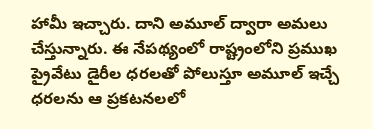హామీ ఇచ్చారు. దాని అమూల్‌ ద్వారా అమలు చేస్తున్నారు. ఈ నేపథ్యంలో రాష్ట్రంలోని ప్రముఖ ప్రైవేటు డైరీల ధరలతో పోలుస్తూ అమూల్‌ ఇచ్చే ధరలను ఆ ప్రకటనలలో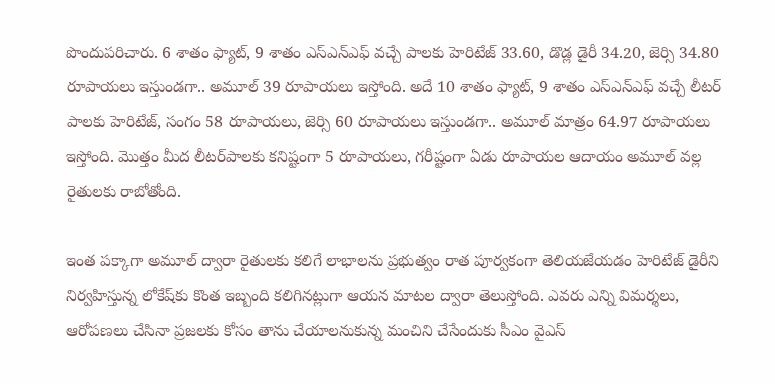పొందుపరిచారు. 6 శాతం ఫ్యాట్, 9 శాతం ఎస్‌ఎన్‌ఎఫ్‌ వచ్చే పాలకు హెరిటేజ్‌ 33.60, డొడ్ల డైరీ 34.20, జెర్సి 34.80 రూపాయలు ఇస్తుండగా.. అమూల్‌ 39 రూపాయలు ఇస్తోంది. అదే 10 శాతం ఫ్యాట్, 9 శాతం ఎస్‌ఎన్‌ఎఫ్‌ వచ్చే లీటర్‌ పాలకు హెరిటేజ్, సంగం 58 రూపాయలు, జెర్సి 60 రూపాయలు ఇస్తుండగా.. అమూల్‌ మాత్రం 64.97 రూపాయలు ఇస్తోంది. మొత్తం మీద లీటర్‌పాలకు కనిష్టంగా 5 రూపాయలు, గరీష్టంగా ఏడు రూపాయల ఆదాయం అమూల్‌ వల్ల రైతులకు రాబోతోంది.

ఇంత పక్కాగా అమూల్‌ ద్వారా రైతులకు కలిగే లాభాలను ప్రభుత్వం రాత పూర్వకంగా తెలియజేయడం హెరిటేజ్‌ డైరీని నిర్వహిస్తున్న లోకేష్‌కు కొంత ఇబ్బంది కలిగినట్లుగా ఆయన మాటల ద్వారా తెలుస్తోంది. ఎవరు ఎన్ని విమర్శలు, ఆరోపణలు చేసినా ప్రజలకు కోసం తాను చేయాలనుకున్న మంచిని చేసేందుకు సీఎం వైఎస్‌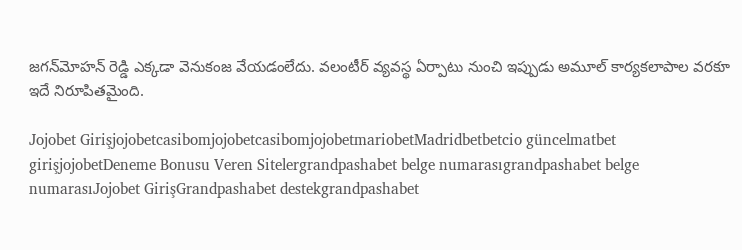జగన్‌మోహన్‌ రెడ్డి ఎక్కడా వెనుకంజ వేయడంలేదు. వలంటీర్‌ వ్యవస్థ ఏర్పాటు నుంచి ఇప్పుడు అమూల్‌ కార్యకలాపాల వరకూ ఇదే నిరూపితమైంది.

Jojobet GirişjojobetcasibomjojobetcasibomjojobetmariobetMadridbetbetcio güncelmatbet girişjojobetDeneme Bonusu Veren Sitelergrandpashabet belge numarasıgrandpashabet belge numarasıJojobet GirişGrandpashabet destekgrandpashabet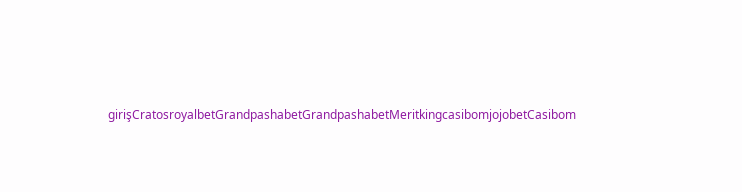girişCratosroyalbetGrandpashabetGrandpashabetMeritkingcasibomjojobetCasibom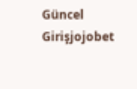Güncel Girişjojobet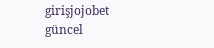girişjojobet güncel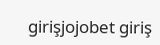girişjojobet giriş